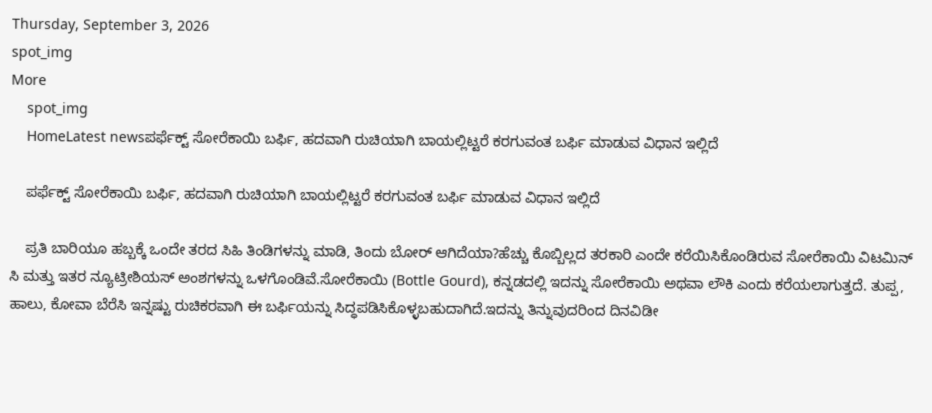Thursday, September 3, 2026
spot_img
More
    spot_img
    HomeLatest newsಪರ್ಫೆಕ್ಟ್ ಸೋರೆಕಾಯಿ ಬರ್ಫಿ, ಹದವಾಗಿ ರುಚಿಯಾಗಿ ಬಾಯಲ್ಲಿಟ್ಟರೆ ಕರಗುವಂತ ಬರ್ಫಿ ಮಾಡುವ ವಿಧಾನ ಇಲ್ಲಿದೆ

    ಪರ್ಫೆಕ್ಟ್ ಸೋರೆಕಾಯಿ ಬರ್ಫಿ, ಹದವಾಗಿ ರುಚಿಯಾಗಿ ಬಾಯಲ್ಲಿಟ್ಟರೆ ಕರಗುವಂತ ಬರ್ಫಿ ಮಾಡುವ ವಿಧಾನ ಇಲ್ಲಿದೆ

    ಪ್ರತಿ ಬಾರಿಯೂ ಹಬ್ಬಕ್ಕೆ ಒಂದೇ ತರದ ಸಿಹಿ ತಿಂಡಿಗಳನ್ನು ಮಾಡಿ, ತಿಂದು ಬೋರ್ ಆಗಿದೆಯಾ?ಹೆಚ್ಚು ಕೊಬ್ಬಿಲ್ಲದ ತರಕಾರಿ ಎಂದೇ ಕರೆಯಿಸಿಕೊಂಡಿರುವ ಸೋರೆಕಾಯಿ ವಿಟಮಿನ್ ಸಿ ಮತ್ತು ಇತರ ನ್ಯೂಟ್ರೀಶಿಯಸ್ ಅಂಶಗಳನ್ನು ಒಳಗೊಂಡಿವೆ.ಸೋರೆಕಾಯಿ (Bottle Gourd), ಕನ್ನಡದಲ್ಲಿ ಇದನ್ನು ಸೋರೆಕಾಯಿ ಅಥವಾ ಲೌಕಿ ಎಂದು ಕರೆಯಲಾಗುತ್ತದೆ. ತುಪ್ಪ, ಹಾಲು, ಕೋವಾ ಬೆರೆಸಿ ಇನ್ನಷ್ಟು ರುಚಿಕರವಾಗಿ ಈ ಬರ್ಫಿಯನ್ನು ಸಿದ್ಧಪಡಿಸಿಕೊಳ್ಳಬಹುದಾಗಿದೆ.ಇದನ್ನು ತಿನ್ನುವುದರಿಂದ ದಿನವಿಡೀ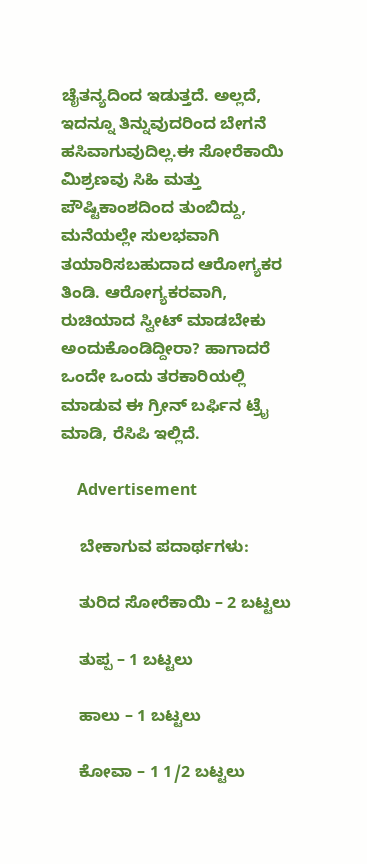ಚೈತನ್ಯದಿಂದ ಇಡುತ್ತದೆ. ಅಲ್ಲದೆ, ಇದನ್ನೂ ತಿನ್ನುವುದರಿಂದ ಬೇಗನೆ ಹಸಿವಾಗುವುದಿಲ್ಲ.ಈ ಸೋರೆಕಾಯಿ ಮಿಶ್ರಣವು ಸಿಹಿ ಮತ್ತು ಪೌಷ್ಟಿಕಾಂಶದಿಂದ ತುಂಬಿದ್ದು, ಮನೆಯಲ್ಲೇ ಸುಲಭವಾಗಿ ತಯಾರಿಸಬಹುದಾದ ಆರೋಗ್ಯಕರ ತಿಂಡಿ. ಆರೋಗ್ಯಕರವಾಗಿ, ರುಚಿಯಾದ ಸ್ವೀಟ್ ಮಾಡಬೇಕು ಅಂದುಕೊಂಡಿದ್ದೀರಾ? ಹಾಗಾದರೆ ಒಂದೇ ಒಂದು ತರಕಾರಿಯಲ್ಲಿ ಮಾಡುವ ಈ ಗ್ರೀನ್ ಬರ್ಫಿನ ಟ್ರೈ ಮಾಡಿ, ರೆಸಿಪಿ ಇಲ್ಲಿದೆ.

    Advertisement

    ಬೇಕಾಗುವ ಪದಾರ್ಥಗಳು:

    ತುರಿದ ಸೋರೆಕಾಯಿ – 2 ಬಟ್ಟಲು

    ತುಪ್ಪ – 1 ಬಟ್ಟಲು

    ಹಾಲು – 1 ಬಟ್ಟಲು

    ಕೋವಾ – 1 1/2 ಬಟ್ಟಲು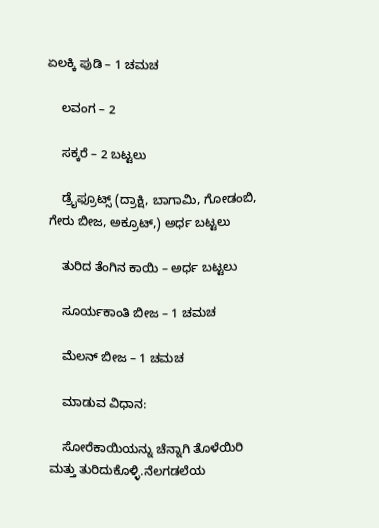ಏಲಕ್ಕಿ ಪುಡಿ – 1 ಚಮಚ

    ಲವಂಗ – 2

    ಸಕ್ಕರೆ – 2 ಬಟ್ಟಲು

    ಡ್ರೈಫ್ರೂಟ್ಸ್ (ದ್ರಾಕ್ಷಿ, ಬಾಗಾಮಿ, ಗೋಡಂಬಿ, ಗೇರು ಬೀಜ, ಅಕ್ರೂಟ್,) ಅರ್ಧ ಬಟ್ಟಲು

    ತುರಿದ ತೆಂಗಿನ ಕಾಯಿ – ಅರ್ಧ ಬಟ್ಟಲು

    ಸೂರ್ಯಕಾಂತಿ ಬೀಜ – 1 ಚಮಚ

    ಮೆಲನ್ ಬೀಜ – 1 ಚಮಚ

    ಮಾಡುವ ವಿಧಾನ:

    ಸೋರೆಕಾಯಿಯನ್ನು ಚೆನ್ನಾಗಿ ತೊಳೆಯಿರಿ ಮತ್ತು ತುರಿದುಕೊಳ್ಳಿ.ನೆಲಗಡಲೆಯ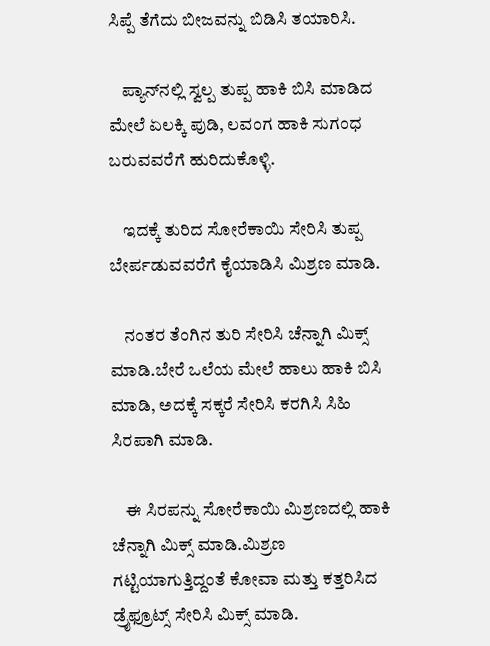ಸಿಪ್ಪೆ ತೆಗೆದು ಬೀಜವನ್ನು ಬಿಡಿಸಿ ತಯಾರಿಸಿ.

    ಪ್ಯಾನ್‌ನಲ್ಲಿ ಸ್ವಲ್ಪ ತುಪ್ಪ ಹಾಕಿ ಬಿಸಿ ಮಾಡಿದ ಮೇಲೆ ಏಲಕ್ಕಿ ಪುಡಿ, ಲವಂಗ ಹಾಕಿ ಸುಗಂಧ ಬರುವವರೆಗೆ ಹುರಿದುಕೊಳ್ಳಿ.

    ಇದಕ್ಕೆ ತುರಿದ ಸೋರೆಕಾಯಿ ಸೇರಿಸಿ ತುಪ್ಪ ಬೇರ್ಪಡುವವರೆಗೆ ಕೈಯಾಡಿಸಿ ಮಿಶ್ರಣ ಮಾಡಿ.

    ನಂತರ ತೆಂಗಿನ ತುರಿ ಸೇರಿಸಿ ಚೆನ್ನಾಗಿ ಮಿಕ್ಸ್ ಮಾಡಿ.ಬೇರೆ ಒಲೆಯ ಮೇಲೆ ಹಾಲು ಹಾಕಿ ಬಿಸಿ ಮಾಡಿ, ಅದಕ್ಕೆ ಸಕ್ಕರೆ ಸೇರಿಸಿ ಕರಗಿಸಿ ಸಿಹಿ ಸಿರಪಾಗಿ ಮಾಡಿ.

    ಈ ಸಿರಪನ್ನು ಸೋರೆಕಾಯಿ ಮಿಶ್ರಣದಲ್ಲಿ ಹಾಕಿ ಚೆನ್ನಾಗಿ ಮಿಕ್ಸ್ ಮಾಡಿ.ಮಿಶ್ರಣ ಗಟ್ಟಿಯಾಗುತ್ತಿದ್ದಂತೆ ಕೋವಾ ಮತ್ತು ಕತ್ತರಿಸಿದ ಡ್ರೈಫ್ರೂಟ್ಸ್ ಸೇರಿಸಿ ಮಿಕ್ಸ್ ಮಾಡಿ.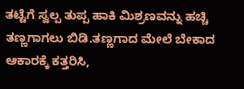ತಟ್ಟೆಗೆ ಸ್ವಲ್ಪ ತುಪ್ಪ ಹಾಕಿ ಮಿಶ್ರಣವನ್ನು ಹಚ್ಚಿ ತಣ್ಣಗಾಗಲು ಬಿಡಿ.ತಣ್ಣಗಾದ ಮೇಲೆ ಬೇಕಾದ ಆಕಾರಕ್ಕೆ ಕತ್ತರಿಸಿ,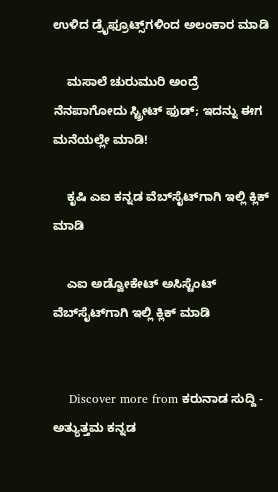ಉಳಿದ ಡ್ರೈಫ್ರೂಟ್ಸ್‌ಗಳಿಂದ ಅಲಂಕಾರ ಮಾಡಿ

    ಮಸಾಲೆ ಚುರುಮುರಿ ಅಂದ್ರೆ ನೆನಪಾಗೋದು ಸ್ಟ್ರೀಟ್ ಫುಡ್; ಇದನ್ನು ಈಗ ಮನೆಯಲ್ಲೇ ಮಾಡಿ!

    ಕೃಷಿ ಎಐ ಕನ್ನಡ ವೆಬ್‌ಸೈಟ್‌ಗಾಗಿ ಇಲ್ಲಿ ಕ್ಲಿಕ್‌ ಮಾಡಿ

    ಎಐ ಅಡ್ವೋಕೇಟ್‌ ಅಸಿಸ್ಟೆಂಟ್‌ ವೆಬ್‌ಸೈಟ್‌ಗಾಗಿ ಇಲ್ಲಿ ಕ್ಲಿಕ್‌ ಮಾಡಿ


    Discover more from ಕರುನಾಡ ಸುದ್ದಿ - ಅತ್ಯುತ್ತಮ ಕನ್ನಡ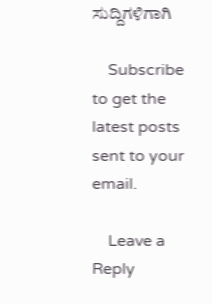ಸುದ್ದಿಗಳಿಗಾಗಿ

    Subscribe to get the latest posts sent to your email.

    Leave a Reply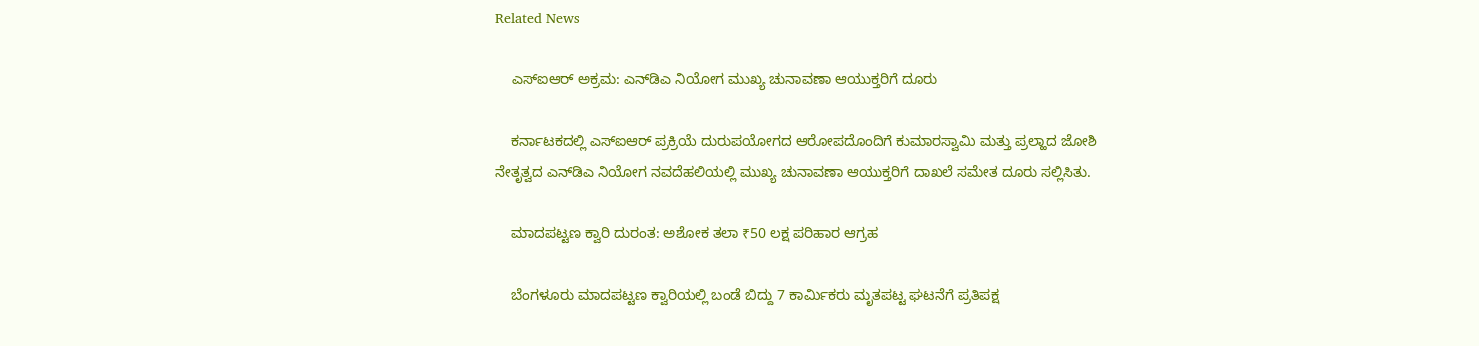Related News

    ಎಸ್‌ಐಆರ್ ಅಕ್ರಮ: ಎನ್‌ಡಿಎ ನಿಯೋಗ ಮುಖ್ಯ ಚುನಾವಣಾ ಆಯುಕ್ತರಿಗೆ ದೂರು

    ಕರ್ನಾಟಕದಲ್ಲಿ ಎಸ್‌ಐಆರ್ ಪ್ರಕ್ರಿಯೆ ದುರುಪಯೋಗದ ಆರೋಪದೊಂದಿಗೆ ಕುಮಾರಸ್ವಾಮಿ ಮತ್ತು ಪ್ರಲ್ಹಾದ ಜೋಶಿ ನೇತೃತ್ವದ ಎನ್‌ಡಿಎ ನಿಯೋಗ ನವದೆಹಲಿಯಲ್ಲಿ ಮುಖ್ಯ ಚುನಾವಣಾ ಆಯುಕ್ತರಿಗೆ ದಾಖಲೆ ಸಮೇತ ದೂರು ಸಲ್ಲಿಸಿತು.

    ಮಾದಪಟ್ಟಣ ಕ್ವಾರಿ ದುರಂತ: ಅಶೋಕ ತಲಾ ₹50 ಲಕ್ಷ ಪರಿಹಾರ ಆಗ್ರಹ

    ಬೆಂಗಳೂರು ಮಾದಪಟ್ಟಣ ಕ್ವಾರಿಯಲ್ಲಿ ಬಂಡೆ ಬಿದ್ದು 7 ಕಾರ್ಮಿಕರು ಮೃತಪಟ್ಟ ಘಟನೆಗೆ ಪ್ರತಿಪಕ್ಷ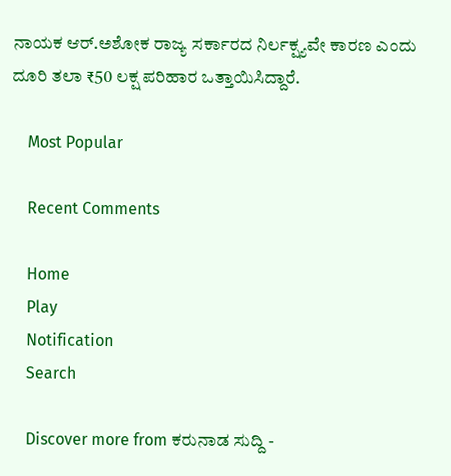ನಾಯಕ ಆರ್.ಅಶೋಕ ರಾಜ್ಯ ಸರ್ಕಾರದ ನಿರ್ಲಕ್ಷ್ಯವೇ ಕಾರಣ ಎಂದು ದೂರಿ ತಲಾ ₹50 ಲಕ್ಷ ಪರಿಹಾರ ಒತ್ತಾಯಿಸಿದ್ದಾರೆ.

    Most Popular

    Recent Comments

    Home
    Play
    Notification
    Search

    Discover more from ಕರುನಾಡ ಸುದ್ದಿ -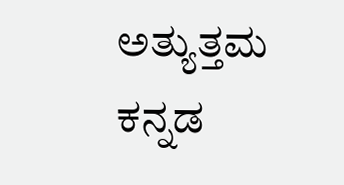ಅತ್ಯುತ್ತಮ ಕನ್ನಡ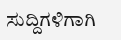ಸುದ್ದಿಗಳಿಗಾಗಿ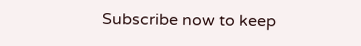Subscribe now to keep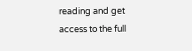reading and get access to the full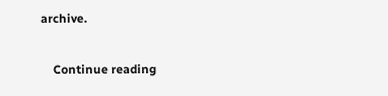archive.

    Continue reading